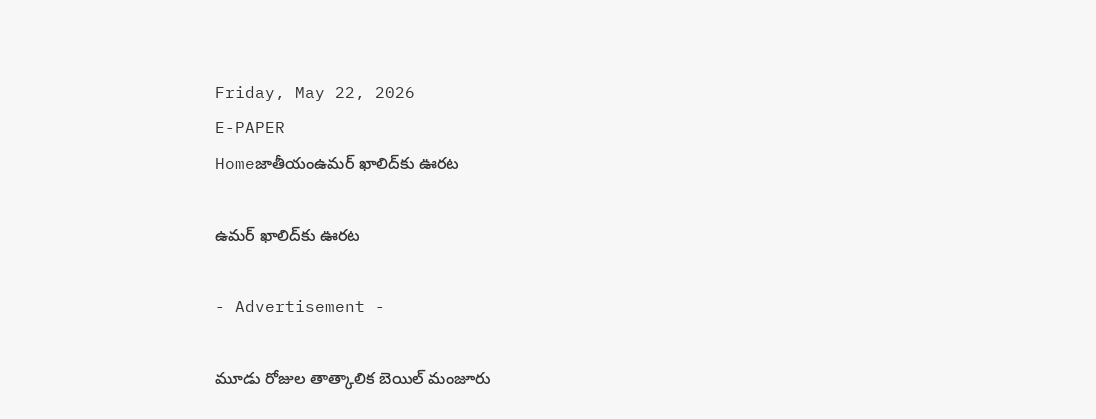Friday, May 22, 2026
E-PAPER
Homeజాతీయంఉమర్ ఖాలిద్‌కు ఊరట

ఉమర్ ఖాలిద్‌కు ఊరట

- Advertisement -

మూడు రోజుల తాత్కాలిక బెయిల్ మంజూరు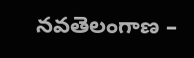నవతెలంగాణ –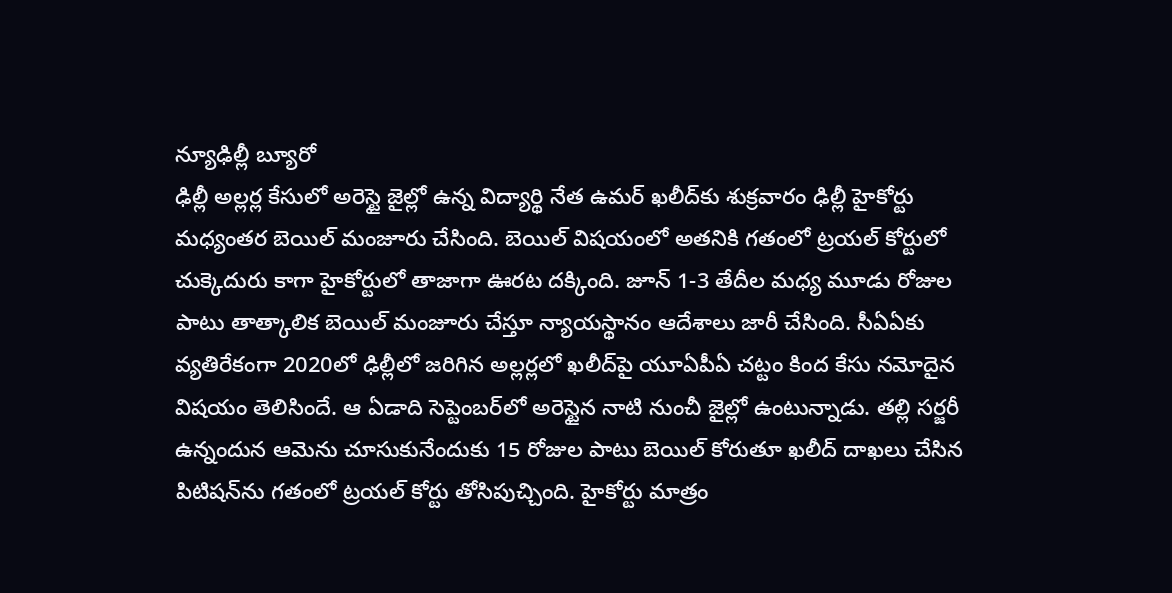న్యూఢిల్లీ బ్యూరో
ఢిల్లీ అల్లర్ల కేసులో అరెస్టై జైల్లో ఉన్న విద్యార్థి నేత ఉమర్ ఖలీద్‌కు శుక్రవారం ఢిల్లీ హైకోర్టు మధ్యంతర బెయిల్ మంజూరు చేసింది. బెయిల్ విషయంలో అతనికి గతంలో ట్రయల్ కోర్టులో చుక్కెదురు కాగా హైకోర్టులో తాజాగా ఊరట దక్కింది. జూన్ 1-3 తేదీల మధ్య మూడు రోజుల పాటు తాత్కాలిక బెయిల్ మంజూరు చేస్తూ న్యాయస్థానం ఆదేశాలు జారీ చేసింది. సీఏఏకు వ్యతిరేకంగా 2020లో ఢిల్లీలో జరిగిన అల్లర్లలో ఖలీద్‌పై యూఏపీఏ చట్టం కింద కేసు నమోదైన విషయం తెలిసిందే. ఆ ఏడాది సెప్టెంబర్‌లో అరెస్టైన నాటి నుంచీ జైల్లో ఉంటున్నాడు. తల్లి సర్జరీ ఉన్నందున ఆమెను చూసుకునేందుకు 15 రోజుల పాటు బెయిల్ కోరుతూ ఖలీద్ దాఖలు చేసిన పిటిషన్‌ను గతంలో ట్రయల్ కోర్టు తోసిపుచ్చింది. హైకోర్టు మాత్రం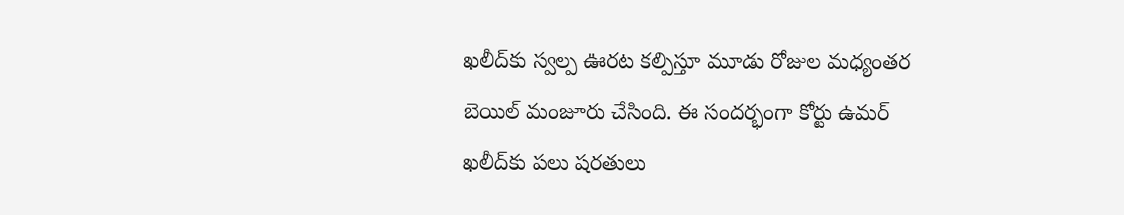ఖలీద్‌కు స్వల్ప ఊరట కల్పిస్తూ మూడు రోజుల మధ్యంతర బెయిల్ మంజూరు చేసింది. ఈ సందర్భంగా కోర్టు ఉమర్ ఖలీద్‌కు పలు షరతులు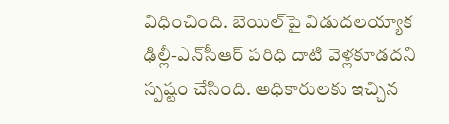విధించింది. బెయిల్‌పై విడుదలయ్యాక ఢిల్లీ-ఎన్‌సీఆర్ పరిధి దాటి వెళ్లకూడదని స్పష్టం చేసింది. అధికారులకు ఇచ్చిన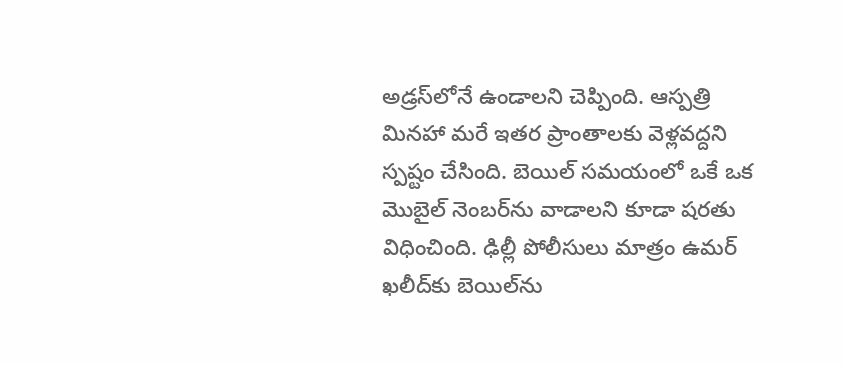అడ్రస్‌లోనే ఉండాలని చెప్పింది. ఆస్పత్రి మినహా మరే ఇతర ప్రాంతాలకు వెళ్లవద్దని స్పష్టం చేసింది. బెయిల్ సమయంలో ఒకే ఒక మొబైల్ నెంబర్‌ను వాడాలని కూడా షరతు విధించింది. ఢిల్లీ పోలీసులు మాత్రం ఉమర్ ఖలీద్‌కు బెయిల్‌ను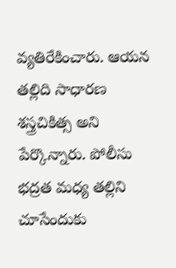వ్యతిరేకించారు. ఆయన తల్లిది సాధారణ శస్త్రచికిత్స అని పేర్కొన్నారు. పోలీసు భద్రత మధ్య తల్లిని చూసేందుకు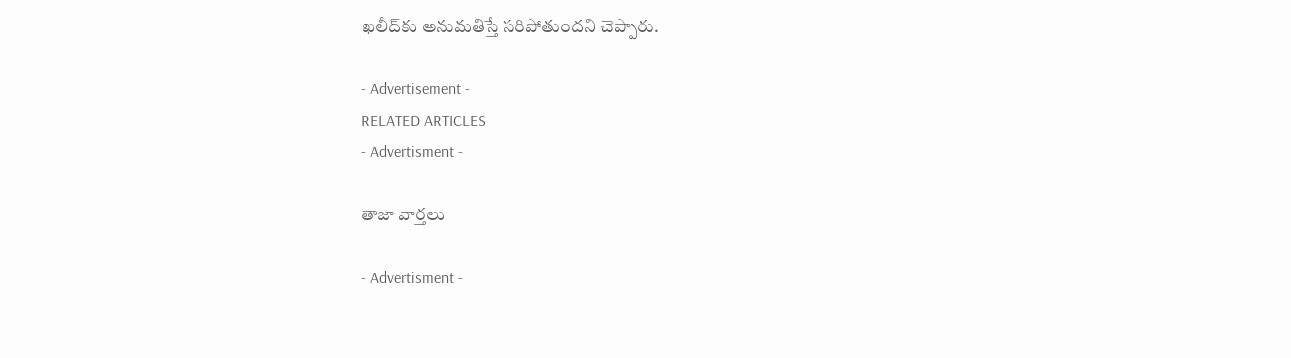ఖలీద్‌కు అనుమతిస్తే సరిపోతుందని చెప్పారు.

- Advertisement -
RELATED ARTICLES
- Advertisment -

తాజా వార్తలు

- Advertisment -